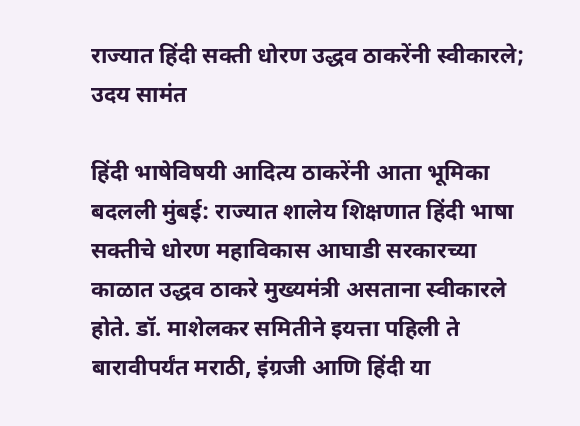राज्यात हिंदी सक्ती धोरण उद्धव ठाकरेंनी स्वीकारले; उदय सामंत

हिंदी भाषेविषयी आदित्य ठाकरेंनी आता भूमिका बदलली मुंबई: राज्यात शालेय शिक्षणात हिंदी भाषा सक्तीचे धोरण महाविकास आघाडी सरकारच्या काळात उद्धव ठाकरे मुख्यमंत्री असताना स्वीकारले होते. डॉ. माशेलकर समितीने इयत्ता पहिली ते बारावीपर्यंत मराठी, इंग्रजी आणि हिंदी या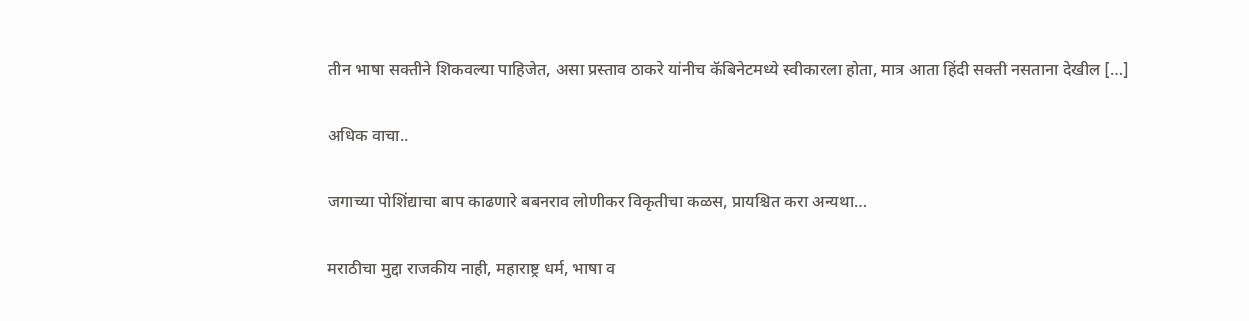तीन भाषा सक्तीने शिकवल्या पाहिजेत, असा प्रस्ताव ठाकरे यांनीच कॅबिनेटमध्ये स्वीकारला होता, मात्र आता हिंदी सक्ती नसताना देखील […]

अधिक वाचा..

जगाच्या पोशिंद्याचा बाप काढणारे बबनराव लोणीकर विकृतीचा कळस, प्रायश्चित करा अन्यथा…

मराठीचा मुद्दा राजकीय नाही, महाराष्ट्र धर्म, भाषा व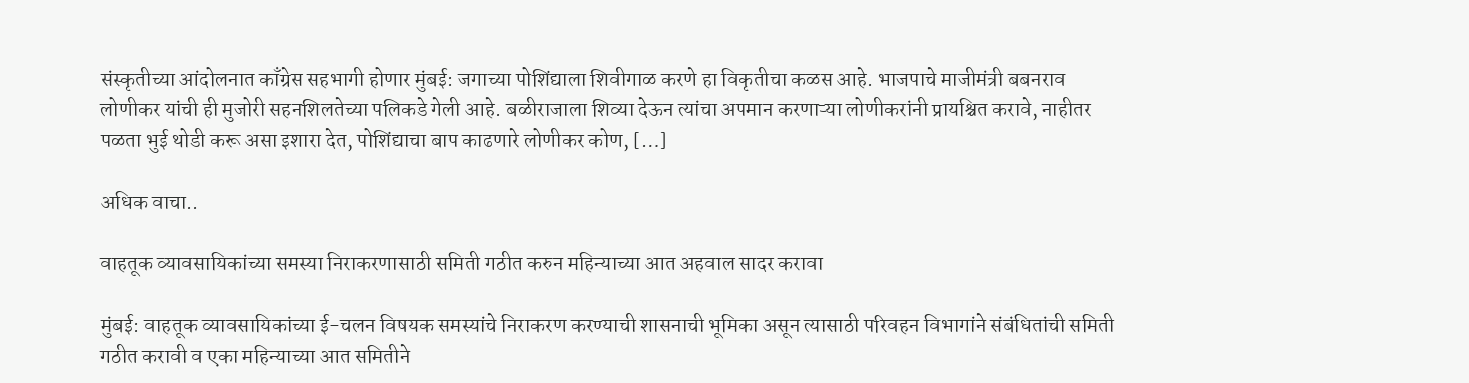संस्कृतीच्या आंदोलनात काँग्रेस सहभागी होणार मुंबई: जगाच्या पोशिंद्याला शिवीगाळ करणे हा विकृतीचा कळस आहे. भाजपाचे माजीमंत्री बबनराव लोणीकर यांची ही मुजोरी सहनशिलतेच्या पलिकडे गेली आहे. बळीराजाला शिव्या देऊन त्यांचा अपमान करणाऱ्या लोणीकरांनी प्रायश्चित करावे, नाहीतर पळता भुई थोडी करू असा इशारा देत, पोशिंद्याचा बाप काढणारे लोणीकर कोण, […]

अधिक वाचा..

वाहतूक व्यावसायिकांच्या समस्या निराकरणासाठी समिती गठीत करुन महिन्याच्या आत अहवाल सादर करावा

मुंबई: वाहतूक व्यावसायिकांच्या ई-चलन विषयक समस्यांचे निराकरण करण्याची शासनाची भूमिका असून त्यासाठी परिवहन विभागांने संबंधितांची समिती गठीत करावी व एका महिन्याच्या आत समितीने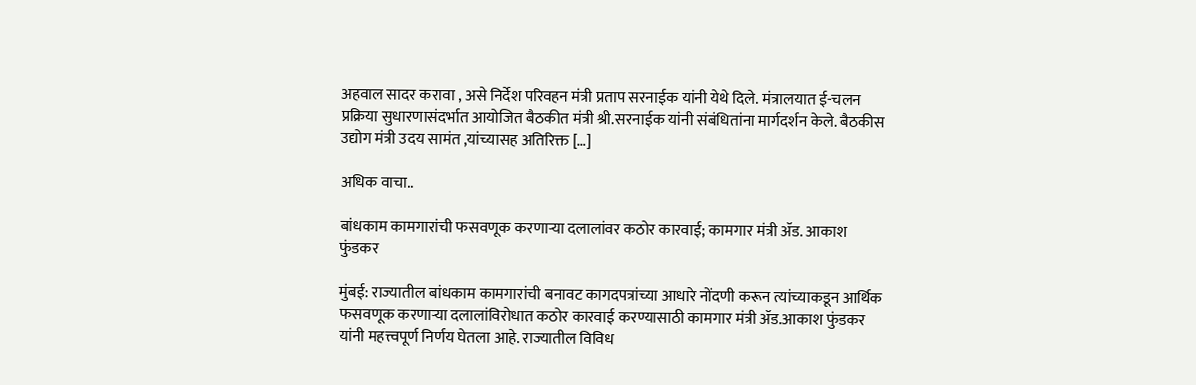अहवाल सादर करावा , असे निर्देश परिवहन मंत्री प्रताप सरनाईक यांनी येथे दिले. मंत्रालयात ई-चलन प्रक्रिया सुधारणासंदर्भात आयोजित बैठकीत मंत्री श्री.सरनाईक यांनी संबंधितांना मार्गदर्शन केले. बैठकीस उद्योग मंत्री उदय सामंत ,यांच्यासह अतिरिक्त […]

अधिक वाचा..

बांधकाम कामगारांची फसवणूक करणाऱ्या दलालांवर कठोर कारवाई; कामगार मंत्री ॲड. आकाश फुंडकर

मुंबई: राज्यातील बांधकाम कामगारांची बनावट कागदपत्रांच्या आधारे नोंदणी करून त्यांच्याकडून आर्थिक फसवणूक करणाऱ्या दलालांविरोधात कठोर कारवाई करण्यासाठी कामगार मंत्री ॲड.आकाश फुंडकर यांनी महत्त्वपूर्ण निर्णय घेतला आहे. राज्यातील विविध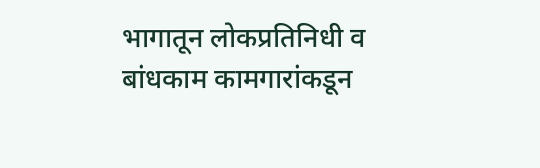भागातून लोकप्रतिनिधी व बांधकाम कामगारांकडून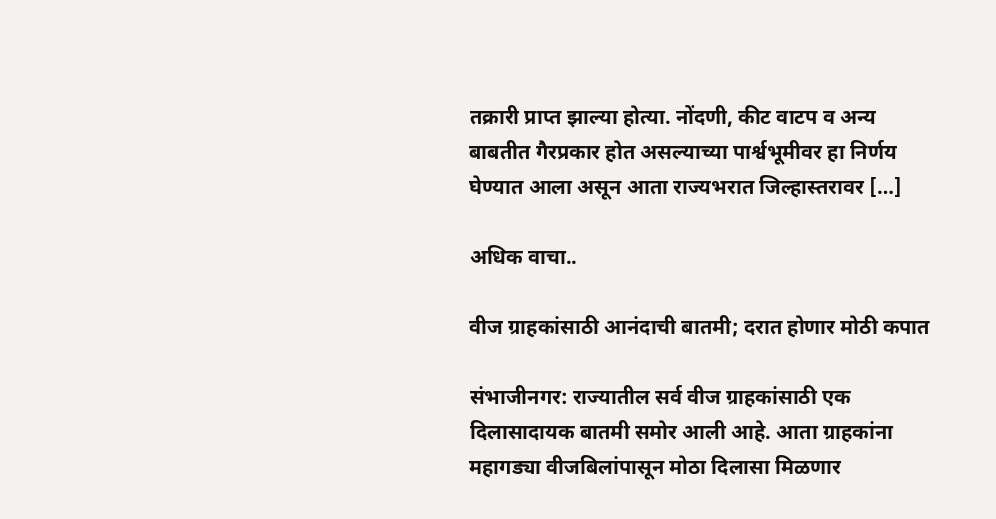तक्रारी प्राप्त झाल्या होत्या. नोंदणी, कीट वाटप व अन्य बाबतीत गैरप्रकार होत असल्याच्या पार्श्वभूमीवर हा निर्णय घेण्यात आला असून आता राज्यभरात जिल्हास्तरावर […]

अधिक वाचा..

वीज ग्राहकांसाठी आनंदाची बातमी; दरात होणार मोठी कपात

संभाजीनगर: राज्यातील सर्व वीज ग्राहकांसाठी एक दिलासादायक बातमी समोर आली आहे. आता ग्राहकांना महागड्या वीजबिलांपासून मोठा दिलासा मिळणार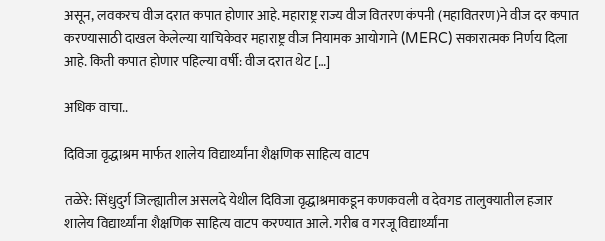असून, लवकरच वीज दरात कपात होणार आहे. महाराष्ट्र राज्य वीज वितरण कंपनी (महावितरण)ने वीज दर कपात करण्यासाठी दाखल केलेल्या याचिकेवर महाराष्ट्र वीज नियामक आयोगाने (MERC) सकारात्मक निर्णय दिला आहे. किती कपात होणार पहिल्या वर्षी: वीज दरात थेट […]

अधिक वाचा..

दिविजा वृद्धाश्रम मार्फत शालेय विद्यार्थ्यांना शैक्षणिक साहित्य वाटप

तळेरे: सिंधुदुर्ग जिल्ह्यातील असलदे येथील दिविजा वृद्धाश्रमाकडून कणकवली व देवगड तालुक्यातील हजार शालेय विद्यार्थ्यांना शैक्षणिक साहित्य वाटप करण्यात आले. गरीब व गरजू विद्यार्थ्यांना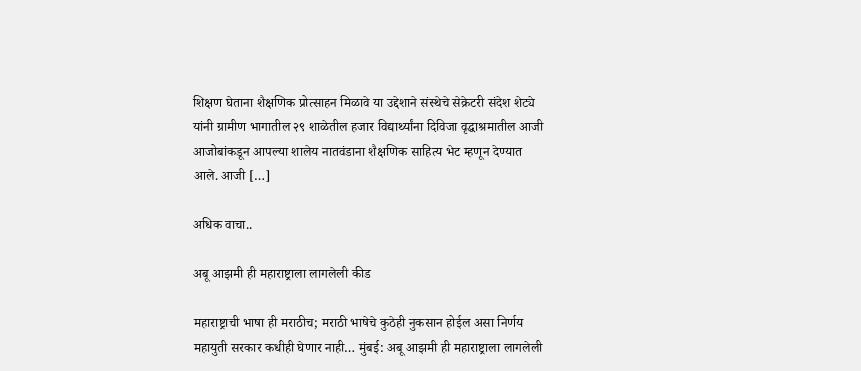शिक्षण घेताना शैक्षणिक प्रोत्साहन मिळावे या उद्देशाने संस्थेचे सेक्रेटरी संदेश शेट्ये यांनी ग्रामीण भागातील २९ शाळेतील हजार विद्यार्थ्यांना दिविजा वृद्धाश्रमातील आजी आजोबांकडून आपल्या शालेय नातवंडाना शैक्षणिक साहित्य भेट म्हणून देण्यात आले. आजी […]

अधिक वाचा..

अबू आझमी ही महाराष्ट्राला लागलेली कीड

महाराष्ट्राची भाषा ही मराठीच; मराठी भाषेचे कुठेही नुकसान होईल असा निर्णय महायुती सरकार कधीही घेणार नाही… मुंबई: अबू आझमी ही महाराष्ट्राला लागलेली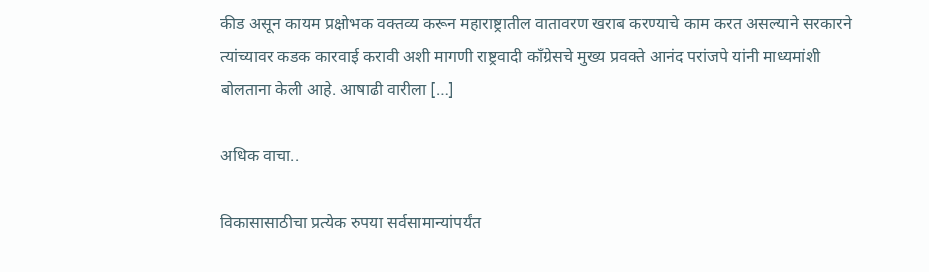कीड असून कायम प्रक्षोभक वक्तव्य करून महाराष्ट्रातील वातावरण खराब करण्याचे काम करत असल्याने सरकारने त्यांच्यावर कडक कारवाई करावी अशी मागणी राष्ट्रवादी काँग्रेसचे मुख्य प्रवक्ते आनंद परांजपे यांनी माध्यमांशी बोलताना केली आहे. आषाढी वारीला […]

अधिक वाचा..

विकासासाठीचा प्रत्येक रुपया सर्वसामान्यांपर्यंत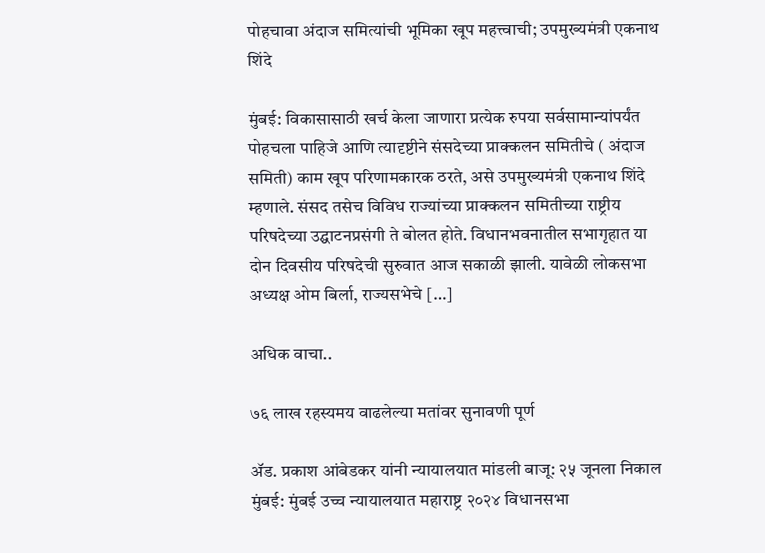पोहचावा अंदाज समित्यांची भूमिका खूप महत्त्वाची; उपमुख्यमंत्री एकनाथ शिंदे

मुंबई: विकासासाठी खर्च केला जाणारा प्रत्येक रुपया सर्वसामान्यांपर्यंत पोहचला पाहिजे आणि त्यादृष्टीने संसदेच्या प्राक्कलन समितीचे ( अंदाज समिती) काम खूप परिणामकारक ठरते, असे उपमुख्यमंत्री एकनाथ शिंदे म्हणाले. संसद तसेच विविध राज्यांच्या प्राक्कलन समितीच्या राष्ट्रीय परिषदेच्या उद्घाटनप्रसंगी ते बोलत होते. विधानभवनातील सभागृहात या दोन दिवसीय परिषदेची सुरुवात आज सकाळी झाली. यावेळी लोकसभा अध्यक्ष ओम बिर्ला, राज्यसभेचे […]

अधिक वाचा..

७६ लाख रहस्यमय वाढलेल्या मतांवर सुनावणी पूर्ण

ॲड. प्रकाश आंबेडकर यांनी न्यायालयात मांडली बाजू: २५ जूनला निकाल मुंबई: मुंबई उच्च न्यायालयात महाराष्ट्र २०२४ विधानसभा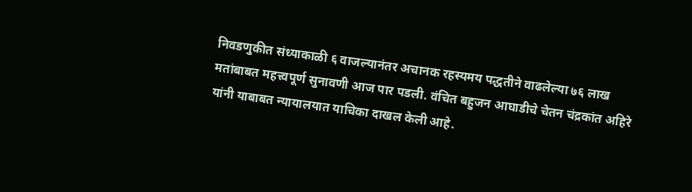निवडणुकीत संध्याकाळी ६ वाजल्यानंतर अचानक रहस्यमय पद्धतीने वाढलेल्या ७६ लाख मतांबाबत महत्त्वपूर्ण सुनावणी आज पार पडली. वंचित बहुजन आघाडीचे चेतन चंद्रकांत अहिरे यांनी याबाबत न्यायालयात याचिका दाखल केली आहे.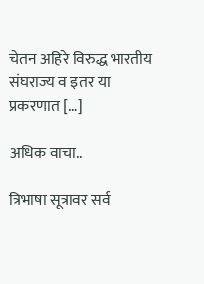चेतन अहिरे विरुद्ध भारतीय संघराज्य व इतर या प्रकरणात […]

अधिक वाचा..

त्रिभाषा सूत्रावर सर्व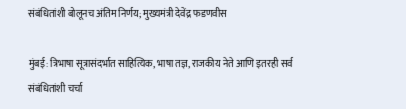संबंधितांशी बोलूनच अंतिम निर्णय; मुख्यमंत्री देवेंद्र फडणवीस

मुंबई: त्रिभाषा सूत्रासंदर्भात साहित्यिक, भाषा तज्ञ, राजकीय नेते आणि इतरही सर्व संबंधितांशी चर्चा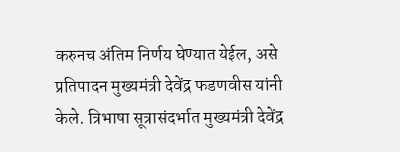करुनच अंतिम निर्णय घेण्यात येईल, असे प्रतिपादन मुख्यमंत्री देवेंद्र फडणवीस यांनी केले. त्रिभाषा सूत्रासंदर्भात मुख्यमंत्री देवेंद्र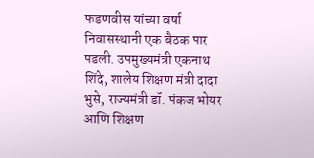फडणवीस यांच्या वर्षा निवासस्थानी एक बैठक पार पडली. उपमुख्यमंत्री एकनाथ शिंदे, शालेय शिक्षण मंत्री दादा भुसे, राज्यमंत्री डॉ. पंकज भोयर आणि शिक्षण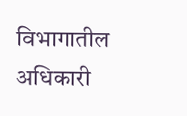विभागातील अधिकारी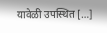यावेळी उपस्थित […]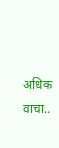अधिक वाचा..